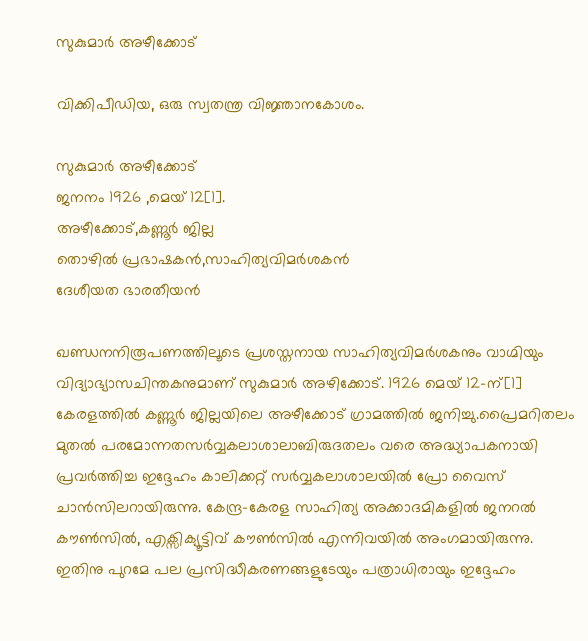സുകുമാര്‍ അഴീക്കോട്

വിക്കിപീഡിയ, ഒരു സ്വതന്ത്ര വിജ്ഞാനകോശം.

സുകുമാര്‍ അഴീക്കോട്
ജനനം 1926 ,മെയ് 12[1].
അഴീക്കോട്,കണ്ണൂര്‍ ജില്ല
തൊഴില്‍ പ്രഭാഷകന്‍,സാഹിത്യവിമര്‍‍ശകന്‍
ദേശീയത ഭാരതീയന്‍

ഖണ്ഡനനിരൂപണത്തിലൂടെ പ്രശസ്തനായ സാഹിത്യവിമര്‍ശകനും വാഗ്മിയും വിദ്യാഭ്യാസചിന്തകനുമാണ് സുകുമാര്‍ അഴിക്കോട്. 1926 മെയ് 12-ന്‌[1] കേരളത്തില്‍ കണ്ണൂര്‍ ജില്ലയിലെ അഴീക്കോട് ഗ്രാമത്തില്‍ ജനിച്ചു‍.പ്രൈമറിതലം മുതല്‍ പരമോന്നതസര്‍വ്വകലാശാലാബിരുദതലം വരെ അദ്ധ്യാപകനായി പ്രവര്‍ത്തിച്ച ഇദ്ദേഹം കാലിക്കറ്റ് സര്‍വ്വകലാശാലയില്‍ പ്രോ വൈസ് ചാന്‍സിലറായിരുന്നു. കേന്ദ്ര-കേരള സാഹിത്യ അക്കാദമികളില്‍ ജനറല്‍ കൗണ്‍സില്‍, എക്സിക്യൂട്ടിവ് കൗണ്‍സില്‍ എന്നിവയില്‍ അംഗമായിരുന്നു. ഇതിനു പുറമേ പല പ്രസിദ്ധീകരണങ്ങളുടേയും പത്രാധിരായും ഇദ്ദേഹം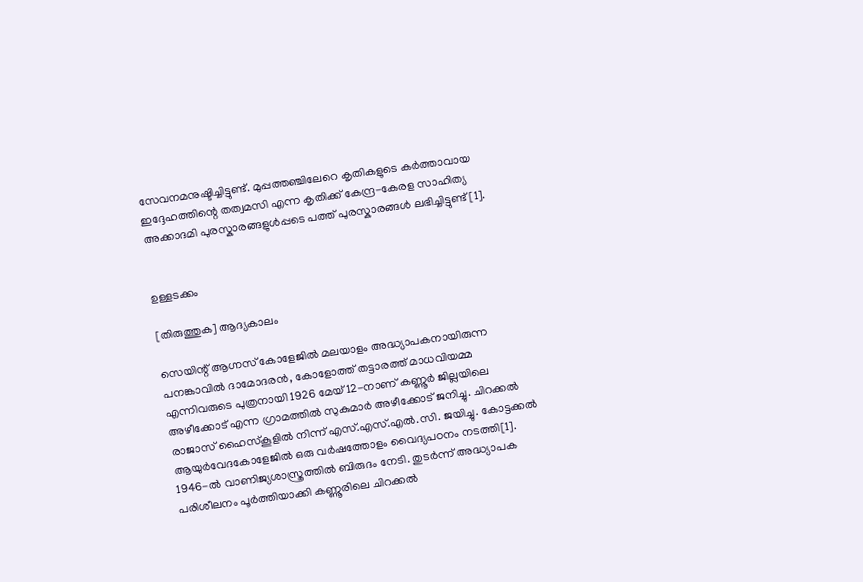സേവനമനുഷ്ടിച്ചിട്ടുണ്ട്. മുപ്പത്തഞ്ചിലേറെ കൃതികളുടെ കര്‍ത്താവായ ഇദ്ദേഹത്തിന്റെ തത്വമസി എന്ന കൃതിക്ക് കേന്ദ്ര-കേരള സാഹിത്യ അക്കാദമി പുരസ്കാരങ്ങളുള്‍പ്പടെ പത്ത് പുരസ്കാരങ്ങള്‍ ലഭിച്ചിട്ടുണ്ട്[1].


ഉള്ളടക്കം

[തിരുത്തുക] ആദ്യകാലം

സെയിന്റ് ആഗ്നസ് കോളേജില്‍ മലയാളം അദ്ധ്യാപകനായിരുന്ന പനങ്കാവില്‍ ദാമോദരന്‍, കോളോത്ത് തട്ടാരത്ത് മാധവിയമ്മ എന്നിവരുടെ പുത്രനായി 1926 മേയ് 12-നാണ്‌ കണ്ണൂര്‍ ജില്ലയിലെ അഴീക്കോട് എന്ന ഗ്രാമത്തില്‍ സുകുമാര്‍ അഴീക്കോട് ജനിച്ചു. ചിറക്കല്‍ രാജാസ് ഹൈസ്കൂളില്‍ നിന്ന് എസ്.എസ്.എല്‍.സി. ജയിച്ചു. കോട്ടക്കല്‍ ആയുര്‍വേദകോളേജില്‍ ഒരു വര്‍ഷത്തോളം വൈദ്യപഠനം നടത്തി[1]. 1946-ല്‍ വാണിജ്യശാസ്ത്രത്തില്‍ ബിരുദം നേടി. തുടര്‍ന്ന് അദ്ധ്യാപക പരിശീലനം പൂര്‍ത്തിയാക്കി കണ്ണൂരിലെ ചിറക്കല്‍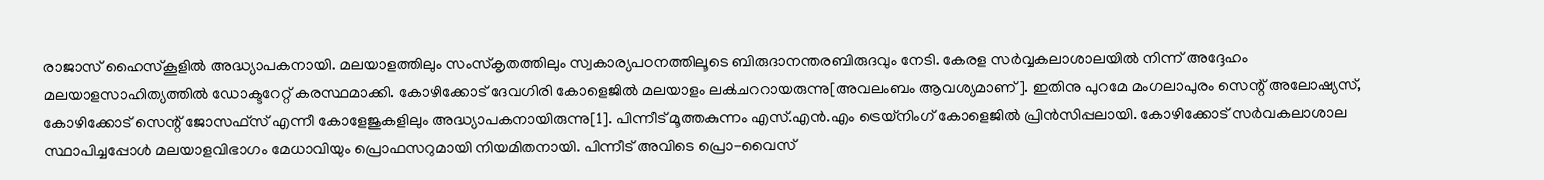രാജാസ് ഹൈസ്കൂളില്‍ അദ്ധ്യാപകനായി. മലയാളത്തിലും സംസ്കൃതത്തിലും സ്വകാര്യപഠനത്തിലൂടെ ബിരുദാനന്തരബിരുദവും നേടി. കേരള സര്‍വ്വകലാശാലയില്‍ നിന്ന് അദ്ദേഹം മലയാളസാഹിത്യത്തില്‍ ഡോക്ടറേറ്റ് കരസ്ഥമാക്കി. കോഴിക്കോട് ദേവഗിരി കോളെജില്‍ മലയാളം ലക്‍ചററായരുന്നു[അവലംബം ആവശ്യമാണ്]. ഇതിനു പുറമേ മംഗലാപുരം സെന്റ് അലോഷ്യസ്, കോഴിക്കോട് സെന്റ് ജോസഫ്സ് എന്നീ കോളേജുകളിലും അദ്ധ്യാപകനായിരുന്നു[1]. പിന്നീട് മൂത്തകുന്നം എസ്.എന്‍.എം ട്രെയ്‌നിംഗ് കോളെജില്‍ പ്രിന്‍സിപ്പലായി. കോഴിക്കോട് സര്‍വകലാശാല സ്ഥാപിച്ചപ്പോള്‍ മലയാളവിഭാഗം മേധാവിയും പ്രൊഫസറുമായി നിയമിതനായി. പിന്നീട് അവിടെ പ്രൊ-വൈസ്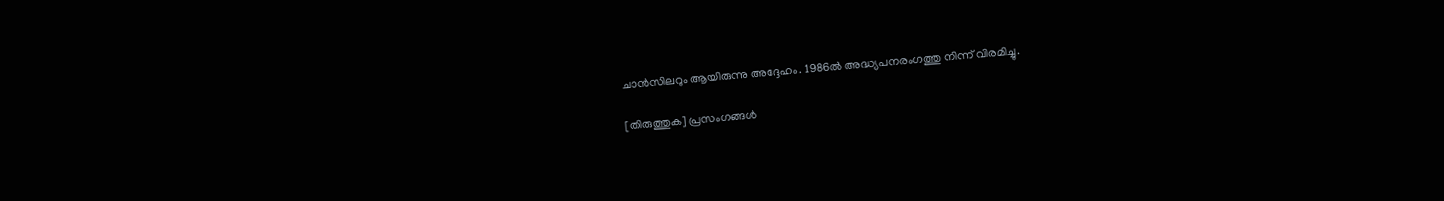ചാന്‍സിലറും ആയിരുന്നു അദ്ദേഹം. 1986ല്‍ അദ്ധ്യപനരംഗത്തു നിന്ന് വിരമിച്ചു.

[തിരുത്തുക] പ്രസംഗങ്ങള്‍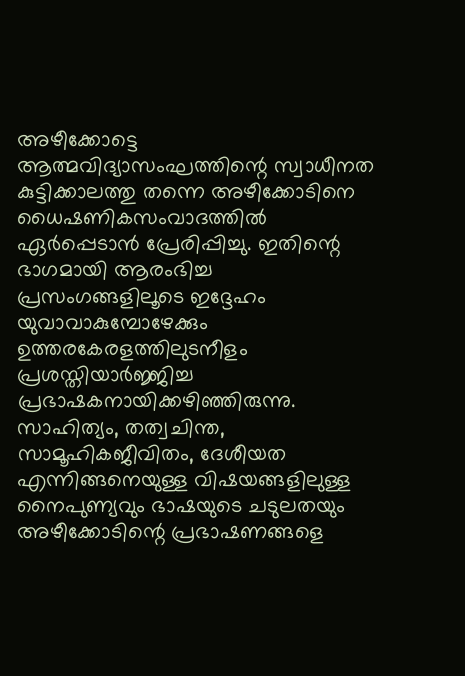അഴീക്കോട്ടെ ആത്മവിദ്യാസംഘത്തിന്റെ സ്വാധീനത കുട്ടിക്കാലത്തു തന്നെ അഴീക്കോടിനെ ധൈഷണികസംവാദത്തില്‍ ഏര്‍പ്പെടാന്‍ പ്രേരിപ്പിച്ചു. ഇതിന്റെ ഭാഗമായി ആരംഭിച്ച പ്രസംഗങ്ങളിലൂടെ ഇദ്ദേഹം യുവാവാകുമ്പോഴേക്കും ഉത്തരകേരളത്തിലുടനീളം പ്രശസ്തിയാര്‍ജ്ജിച്ച പ്രഭാഷകനായിക്കഴിഞ്ഞിരുന്നു. സാഹിത്യം, തത്വചിന്ത, സാമൂഹികജീവിതം, ദേശീയത എന്നിങ്ങനെയുള്ള വിഷയങ്ങളിലുള്ള നൈപുണ്യവും ഭാഷയുടെ ചടുലതയും അഴീക്കോടിന്റെ പ്രഭാഷണങ്ങളെ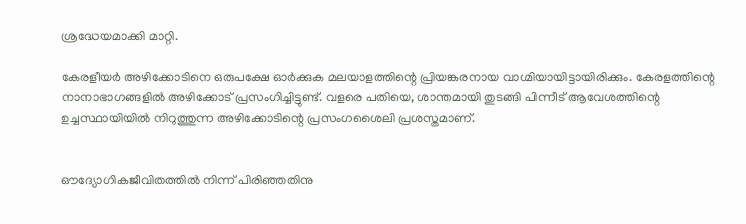ശ്രദ്ധേയമാക്കി മാറ്റി.

കേരളീയര്‍ അഴിക്കോടിനെ ഒരുപക്ഷേ ഓര്‍ക്കുക മലയാളത്തിന്റെ പ്രിയങ്കരനായ വാഗ്മിയായിട്ടായിരിക്കും. കേരളത്തിന്റെ നാനാഭാഗങ്ങളില്‍ അഴിക്കോട് പ്രസംഗിച്ചിട്ടുണ്ട്. വളരെ പതിയെ, ശാന്തമായി തുടങ്ങി പിന്നീട് ആവേശത്തിന്റെ ഉച്ചസ്ഥായിയില്‍ നിറുത്തുന്ന അഴിക്കോടിന്റെ പ്രസംഗശൈലി പ്രശസ്തമാണ്.


ഔദ്യോഗികജീവിതത്തില്‍ നിന്ന് പിരിഞ്ഞതിനു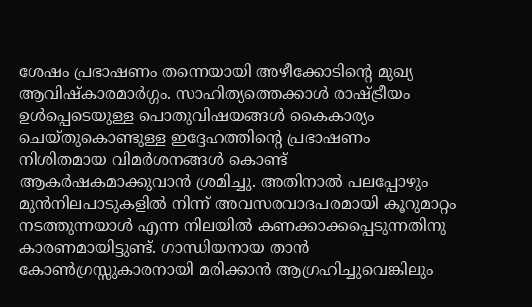ശേഷം പ്രഭാഷണം തന്നെയായി അഴീക്കോടിന്റെ മുഖ്യ ആവിഷ്കാരമാര്‍ഗ്ഗം. സാഹിത്യത്തെക്കാള്‍ രാഷ്ട്രീയം ഉള്‍പ്പെടെയുള്ള പൊതുവിഷയങ്ങള്‍ കൈകാര്യം ചെയ്തുകൊണ്ടുള്ള ഇദ്ദേഹത്തിന്റെ പ്രഭാഷണം നിശിതമായ വിമര്‍ശനങ്ങള്‍ കൊണ്ട് ആകര്‍ഷകമാക്കുവാന്‍ ശ്രമിച്ചു. അതിനാല്‍ പലപ്പോഴും മുന്‍നിലപാടുകളില്‍ നിന്ന് അവസരവാദപരമായി കൂറുമാറ്റം നടത്തുന്നയാള്‍ എന്ന നിലയില്‍ കണക്കാക്കപ്പെടുന്നതിനു കാരണമായിട്ടുണ്ട്. ഗാന്ധിയനായ താന്‍ കോണ്‍ഗ്രസ്സുകാരനായി മരിക്കാന്‍ ആഗ്രഹിച്ചുവെങ്കിലും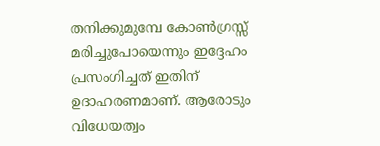തനിക്കുമുമ്പേ കോണ്‍ഗ്രസ്സ് മരിച്ചുപോയെന്നും ഇദ്ദേഹം പ്രസംഗിച്ചത് ഇതിന് ഉദാഹരണമാണ്. ആരോടും വിധേയത്വം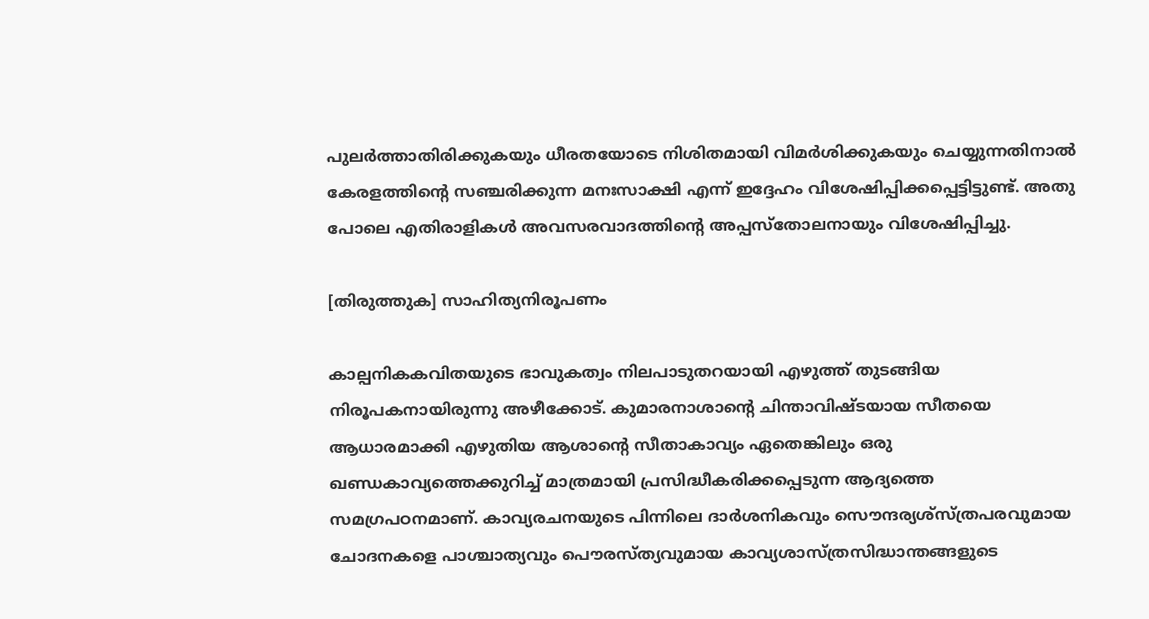പുലര്‍ത്താതിരിക്കുകയും ധീരതയോടെ നിശിതമായി വിമര്‍ശിക്കുകയും ചെയ്യുന്നതിനാല്‍ കേരളത്തിന്റെ സഞ്ചരിക്കുന്ന മനഃസാക്ഷി എന്ന് ഇദ്ദേഹം വിശേഷിപ്പിക്കപ്പെട്ടിട്ടുണ്ട്. അതു പോലെ എതിരാളികള്‍ അവസരവാദത്തിന്റെ അപ്പസ്തോലനായും വിശേഷിപ്പിച്ചു.

[തിരുത്തുക] സാഹിത്യനിരൂപണം

കാല്പനികകവിതയുടെ ഭാവുകത്വം നിലപാടുതറയായി എഴുത്ത് തുടങ്ങിയ നിരൂപകനായിരുന്നു അഴീക്കോട്. കുമാരനാശാന്റെ ചിന്താവിഷ്ടയായ സീതയെ ആധാരമാക്കി എഴുതിയ ആശാന്റെ സീതാകാവ്യം ഏതെങ്കിലും ഒരു ഖണ്ഡകാവ്യത്തെക്കുറിച്ച് മാത്രമായി പ്രസിദ്ധീകരിക്കപ്പെടുന്ന ആദ്യത്തെ സമഗ്രപഠനമാണ്. കാവ്യരചനയുടെ പിന്നിലെ ദാര്‍ശനികവും സൌന്ദര്യശ്സ്ത്രപരവുമായ ചോദനകളെ പാശ്ചാത്യവും പൌരസ്ത്യവുമായ കാവ്യശാസ്ത്രസിദ്ധാന്തങ്ങളുടെ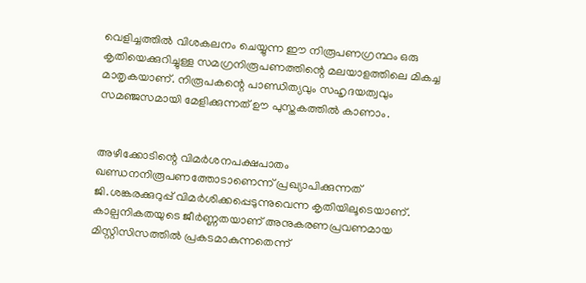വെളിച്ചത്തില്‍ വിശകലനം ചെയ്യുന്ന ഈ നിരൂപണഗ്രന്ഥം ഒരു കൃതിയെക്കുറിച്ചുള്ള സമഗ്രനിരൂപണത്തിന്റെ മലയാളത്തിലെ മികച്ച മാതൃകയാണ്. നിരൂപകന്റെ പാണ്ഡിത്യവും സഹൃദയത്വവും സമഞ്ജസമായി മേളിക്കുന്നത് ഊ പുസ്തകത്തില്‍ കാണാം.


അഴീക്കോടിന്റെ വിമര്‍ശനപക്ഷപാതം ഖണ്ഡനനിരൂപണത്തോടാണെന്ന് പ്രഖ്യാപിക്കുന്നത് ജി.ശങ്കരക്കുറുപ്പ് വിമര്‍ശിക്കപ്പെടുന്നുവെന്ന കൃതിയിലൂടെയാണ്. കാല്പനികതയുടെ ജീര്‍ണ്ണതയാണ് അനുകരണപ്രവണമായ മിസ്റ്റിസിസത്തില്‍ പ്രകടമാകുന്നതെന്ന്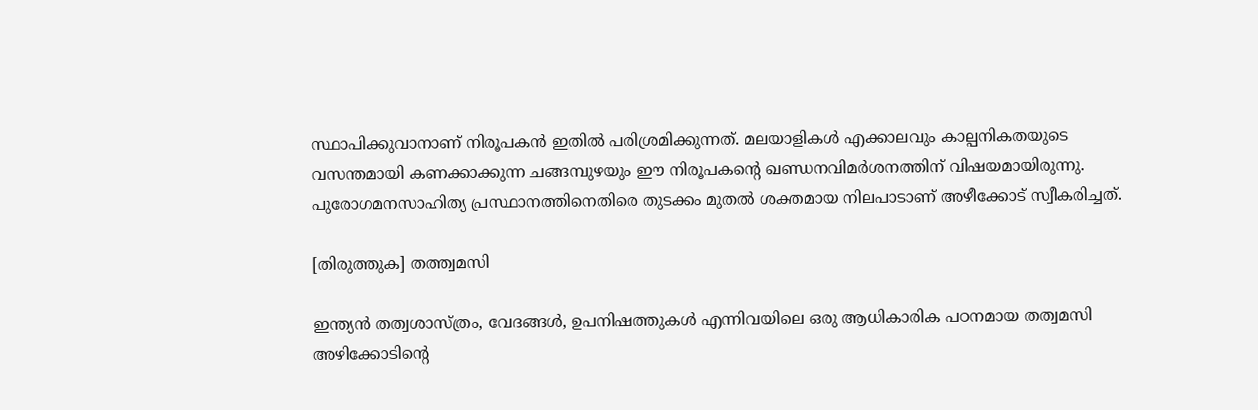സ്ഥാപിക്കുവാനാണ് നിരൂപകന്‍ ഇതില്‍ പരിശ്രമിക്കുന്നത്. മലയാളികള്‍ എക്കാലവും കാല്പനികതയുടെ വസന്തമായി കണക്കാക്കുന്ന ചങ്ങമ്പുഴയും ഈ നിരൂപകന്റെ ഖണ്ഡനവിമര്‍ശനത്തിന് വിഷയമായിരുന്നു. പുരോഗമനസാഹിത്യ പ്രസ്ഥാനത്തിനെതിരെ തുടക്കം മുതല്‍ ശക്തമായ നിലപാടാണ് അഴീക്കോട് സ്വീകരിച്ചത്.

[തിരുത്തുക] തത്ത്വമസി

ഇന്ത്യന്‍ തത്വശാസ്ത്രം, വേദങ്ങള്‍, ഉപനിഷത്തുകള്‍ എന്നിവയിലെ ഒരു ആധികാരിക പഠനമായ തത്വമസി അഴിക്കോടിന്റെ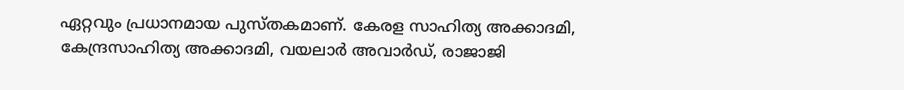ഏറ്റവും പ്രധാനമായ പുസ്തകമാണ്. കേരള സാഹിത്യ അക്കാദമി, കേന്ദ്രസാഹിത്യ അക്കാദമി, വയലാര്‍ അവാര്‍ഡ്, രാജാജി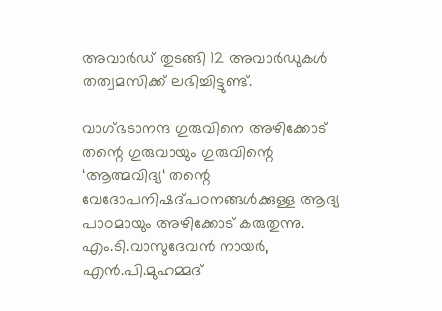അവാര്‍ഡ് തുടങ്ങി 12 അവാര്‍ഡുകള്‍ തത്വമസിക്ക് ലഭിച്ചിട്ടുണ്ട്.

വാഗ്‍ഭടാനന്ദ ഗുരുവിനെ അഴിക്കോട് തന്റെ ഗുരുവായും ഗുരുവിന്റെ ‘ആത്മവിദ്യ‘ തന്റെ വേദോപനിഷദ്പഠനങ്ങള്‍ക്കുള്ള ആദ്യ പാഠമായും അഴിക്കോട് കരുതുന്നു. എം.ടി.വാസുദേവന്‍ നായര്‍, എന്‍.പി.മുഹമ്മദ്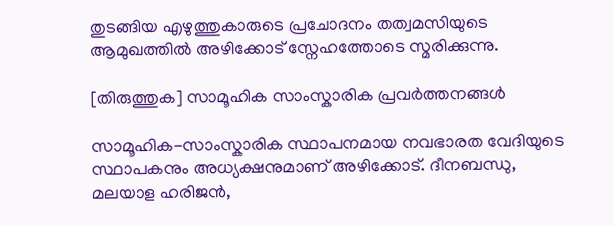തുടങ്ങിയ എഴുത്തുകാരുടെ പ്രചോദനം തത്വമസിയുടെ ആമുഖത്തില്‍ അഴിക്കോട് സ്നേഹത്തോടെ സ്മരിക്കുന്നു.

[തിരുത്തുക] സാമൂഹിക സാംസ്കാരിക പ്രവര്‍ത്തനങ്ങള്‍

സാമൂഹിക-സാംസ്കാരിക സ്ഥാപനമായ നവഭാരത വേദിയുടെ സ്ഥാ‍പകനും അധ്യക്ഷനുമാണ് അഴിക്കോട്. ദീനബന്ധു, മലയാള ഹരിജന്‍,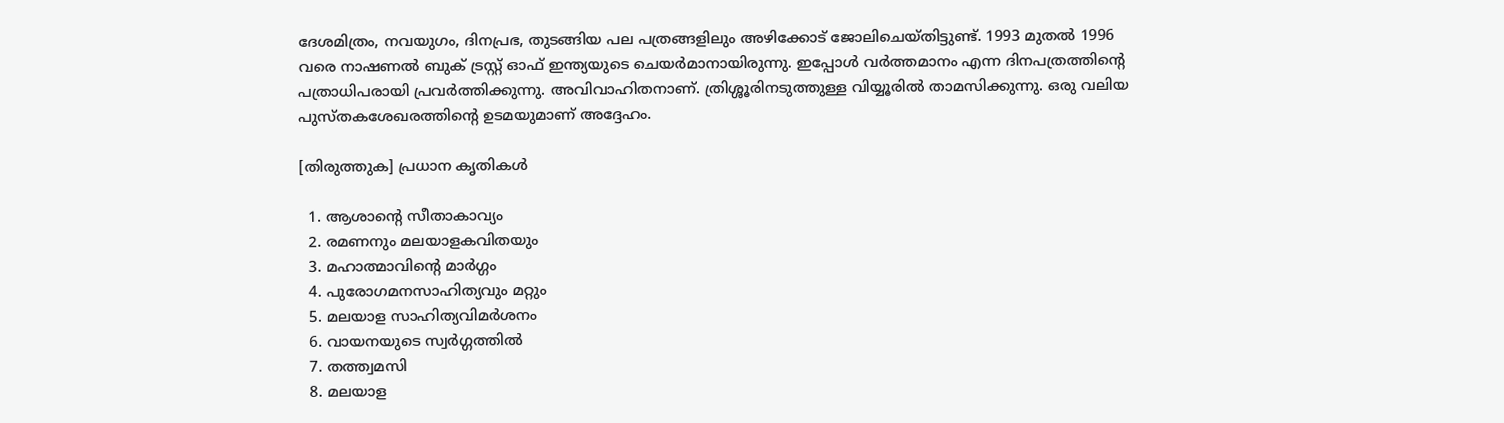ദേശമിത്രം, നവയുഗം, ദിനപ്രഭ, തുടങ്ങിയ പല പത്രങ്ങളിലും അഴിക്കോട് ജോലിചെയ്തിട്ടുണ്ട്. 1993 മുതല്‍ 1996 വരെ നാ‍ഷണല്‍ ബുക് ട്രസ്റ്റ് ഓഫ് ഇന്ത്യയുടെ ചെയര്‍മാനായിരുന്നു. ഇപ്പോള്‍ വര്‍ത്തമാനം എന്ന ദിനപത്രത്തിന്റെ പത്രാധിപരായി പ്രവര്‍ത്തിക്കുന്നു. അവിവാഹിതനാണ്. ത്രിശ്ശൂരിനടുത്തുള്ള വിയ്യൂരില്‍ താമസിക്കുന്നു. ഒരു വലിയ പുസ്തകശേഖരത്തിന്റെ ഉടമയുമാണ് അദ്ദേഹം.

[തിരുത്തുക] പ്രധാ‍ന കൃതികള്‍

  1. ആശാന്‍റെ സീതാകാവ്യം
  2. രമണനും മലയാളകവിതയും
  3. മഹാത്മാവിന്‍റെ മാര്‍ഗ്ഗം
  4. പുരോഗമനസാഹിത്യവും മറ്റും
  5. മലയാള സാഹിത്യവിമര്‍ശനം
  6. വായനയുടെ സ്വര്‍ഗ്ഗത്തില്‍
  7. തത്ത്വമസി
  8. മലയാള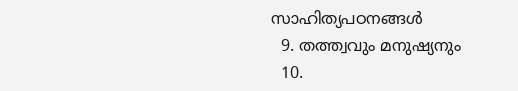സാഹിത്യപഠനങ്ങള്‍
  9. തത്ത്വവും മനുഷ്യനും
  10.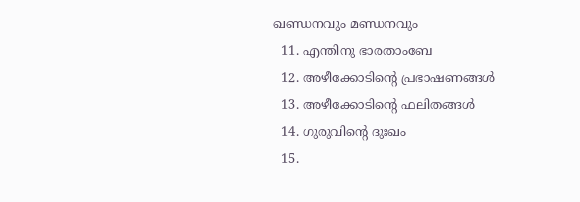ഖണ്ഡനവും മണ്ഡനവും
  11. എന്തിനു ഭാരതാംബേ
  12. അഴീക്കോടിന്‍റെ പ്രഭാഷണങ്ങള്‍
  13. അഴീക്കോടിന്‍റെ ഫലിതങ്ങള്‍
  14. ഗുരുവിന്‍റെ ദുഃഖം
  15.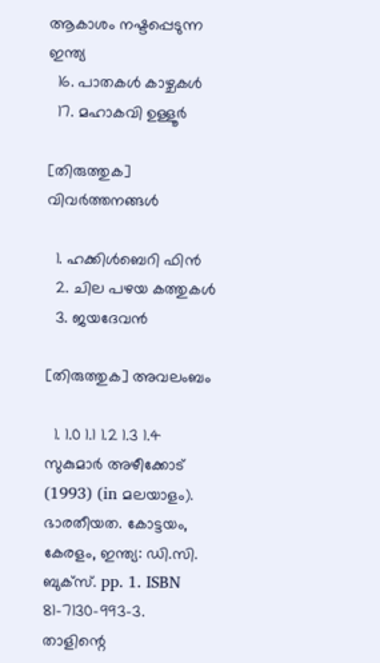ആകാശം നഷ്ടപ്പെടുന്ന ഇന്ത്യ
  16. പാതകള്‍ കാഴ്ചകള്‍
  17. മഹാകവി ഉള്ളൂര്‍

[തിരുത്തുക] വിവര്‍ത്തനങ്ങള്‍

  1. ഹക്കിള്‍ബെറി ഫിന്‍
  2. ചില പഴയ കത്തുകള്‍
  3. ജയദേവന്‍

[തിരുത്തുക] അവലംബം

  1. 1.0 1.1 1.2 1.3 1.4 സുകുമാര്‍ അഴീക്കോട് (1993) (in മലയാളം). ഭാരതീയത. കോട്ടയം, കേരളം, ഇന്ത്യ: ഡി.സി. ബുക്സ്. pp. 1. ISBN 81-7130-993-3.
താളിന്റെ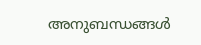അനുബന്ധങ്ങള്‍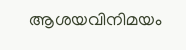ആശയവിനിമയം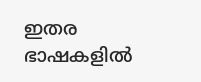ഇതര ഭാഷകളില്‍